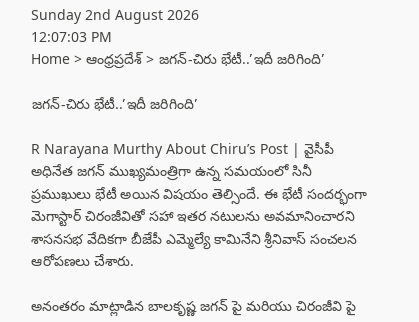Sunday 2nd August 2026
12:07:03 PM
Home > ఆంధ్రప్రదేశ్ > జగన్-చిరు భేటీ..’ఇదీ జరిగింది’

జగన్-చిరు భేటీ..’ఇదీ జరిగింది’

R Narayana Murthy About Chiru’s Post | వైసీపీ అధినేత జగన్ ముఖ్యమంత్రిగా ఉన్న సమయంలో సినీ ప్రముఖులు భేటీ అయిన విషయం తెల్సిందే. ఈ భేటీ సందర్భంగా మెగాస్టార్ చిరంజీవితో సహా ఇతర నటులను అవమానించారని శాసనసభ వేదికగా బీజేపీ ఎమ్మెల్యే కామినేని శ్రీనివాస్ సంచలన ఆరోపణలు చేశారు.

అనంతరం మాట్లాడిన బాలకృష్ణ జగన్ పై మరియు చిరంజీవి పై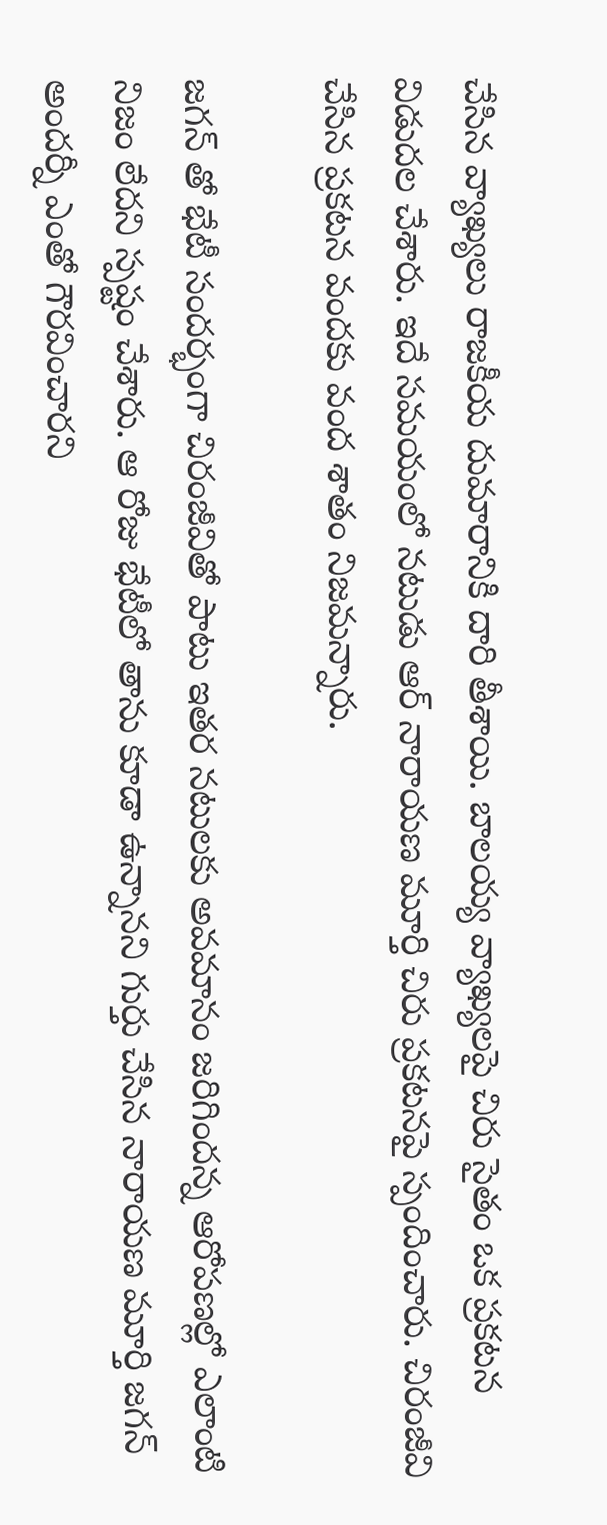చేసిన వ్యాఖ్యలు రాజకీయ దుమారానికి దారి తీశాయి. బాలయ్య వ్యాఖ్యలపై చిరు సైతం ఒక ప్రకటన విడుదల చేశారు. ఇదే సమయంలో నటుడు ఆర్ నారాయణ మూర్తి చిరు ప్రకటనపై స్పందించారు. చిరంజీవి చేసిన ప్రకటన వందకు వంద శాతం నిజమన్నారు.

జగన్ తో భేటీ సందర్భంగా చిరంజీవితో పాటు ఇతర నటులకు అవమానం జరిగిందన్న ఆరోపణల్లో ఎలాంటి నిజం లేదని స్పష్టం చేశారు. ఆ రోజు భేటీలో తాను కూడా ఉన్నానని గుర్తు చేసిన నారాయణ మూర్తి జగన్ అందర్నీ ఎంతో గౌరవించారని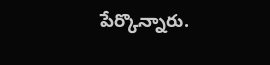పేర్కొన్నారు.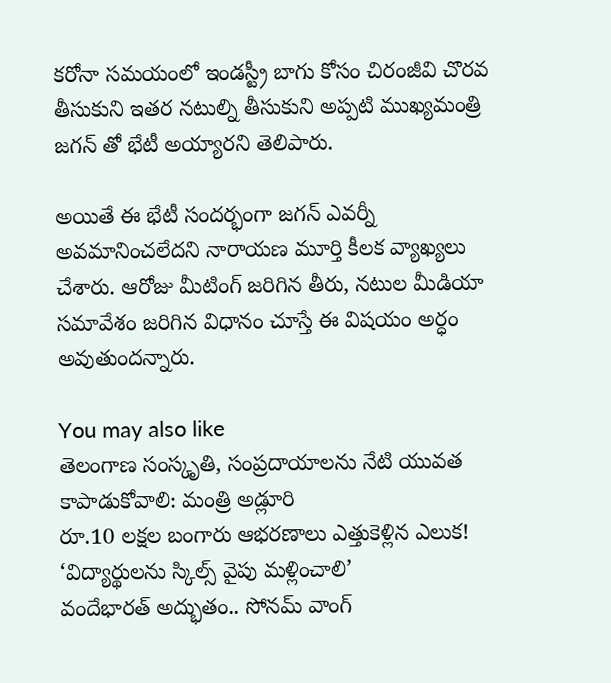కరోనా సమయంలో ఇండస్ట్రీ బాగు కోసం చిరంజీవి చొరవ తీసుకుని ఇతర నటుల్ని తీసుకుని అప్పటి ముఖ్యమంత్రి జగన్ తో భేటీ అయ్యారని తెలిపారు.

అయితే ఈ భేటీ సందర్భంగా జగన్ ఎవర్నీ అవమానించలేదని నారాయణ మూర్తి కీలక వ్యాఖ్యలు చేశారు. ఆరోజు మీటింగ్ జరిగిన తీరు, నటుల మీడియా సమావేశం జరిగిన విధానం చూస్తే ఈ విషయం అర్ధం అవుతుందన్నారు.

You may also like
తెలంగాణ సంస్కృతి, సంప్రదాయాలను నేటి యువత కాపాడుకోవాలి: మంత్రి అడ్లూరి
రూ.10 లక్షల బంగారు ఆభరణాలు ఎత్తుకెళ్లిన ఎలుక!
‘విద్యార్థులను స్కిల్స్ వైపు మళ్లించాలి’
వందేభారత్ అద్భుతం.. సోనమ్ వాంగ్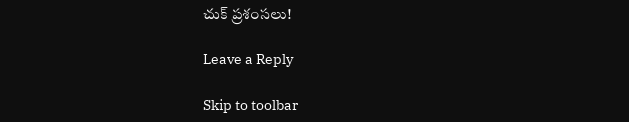చుక్ ప్రశంసలు!

Leave a Reply

Skip to toolbar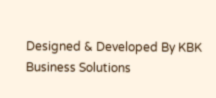Designed & Developed By KBK Business Solutions